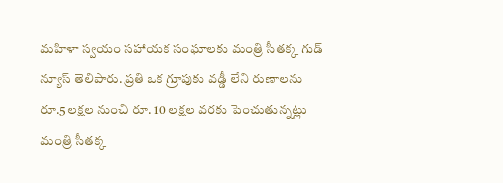మహిళా స్వయం సహాయక సంఘాలకు మంత్రి సీతక్క గుడ్ న్యూస్ తెలిపారు. ప్రతి ఒక గ్రూపుకు వడ్డీ లేని రుణాలను రూ.5లక్షల నుంచి రూ. 10 లక్షల వరకు పెంచుతున్నట్లు మంత్రి సీతక్క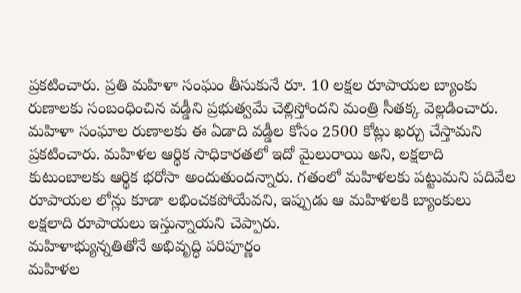ప్రకటించారు. ప్రతి మహిళా సంఘం తీసుకునే రూ. 10 లక్షల రూపాయల బ్యాంకు రుణాలకు సంబంధించిన వడ్డీని ప్రభుత్వమే చెల్లిస్తోందని మంత్రి సీతక్క వెల్లడించారు. మహిళా సంఘాల రుణాలకు ఈ ఏడాది వడ్డీల కోసం 2500 కోట్లు ఖర్చు చేస్తామని ప్రకటించారు. మహిళల ఆర్థిక సాధికారతలో ఇదో మైలురాయి అని, లక్షలాది కుటుంబాలకు ఆర్థిక భరోసా అందుతుందన్నారు. గతంలో మహిళలకు పట్టుమని పదివేల రూపాయల లోన్లు కూడా లభించకపోయేవని, ఇప్పుడు ఆ మహిళలకి బ్యాంకులు లక్షలాది రూపాయలు ఇస్తున్నాయని చెప్పారు.
మహిళాభ్యున్నతితోనే అభివృద్ధి పరిపూర్ణం
మహిళల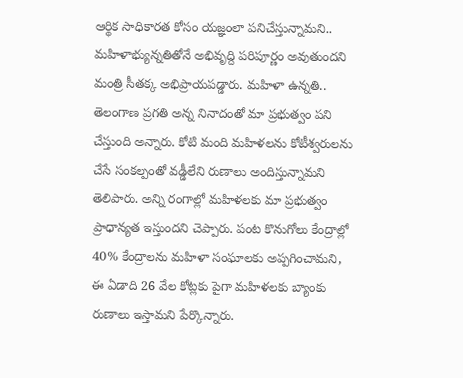ఆర్థిక సాధికారత కోసం యజ్ఞంలా పనిచేస్తున్నామని.. మహిళాభ్యున్నతితోనే అభివృద్ది పరిపూర్ణం అవుతుందని మంత్రి సీతక్క అభిప్రాయపడ్డారు. మహిళా ఉన్నతి.. తెలంగాణ ప్రగతి అన్న నినాదంతో మా ప్రభుత్వం పని చేస్తుంది అన్నారు. కోటి మంది మహిళలను కోటీశ్వరులను చేసే సంకల్పంతో వడ్డీలేని రుణాలు అందిస్తున్నామని తెలిపారు. అన్ని రంగాల్లో మహిళలకు మా ప్రభుత్వం ప్రాధాన్యత ఇస్తుందని చెప్పారు. పంట కొనుగోలు కేంద్రాల్లో 40% కేంద్రాలను మహిళా సంఘాలకు అప్పగించామని, ఈ ఏడాది 26 వేల కోట్లకు పైగా మహిళలకు బ్యాంకు రుణాలు ఇస్తామని పేర్కొన్నారు.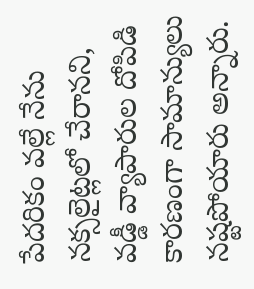పేదరికం వల్లే నేను నక్సలైట్లలో చేరానని, వడ్డీ వ్యాపారుల దోపిడి కారణంగా సామాన్యులు నష్టపోయారు అన్నారు.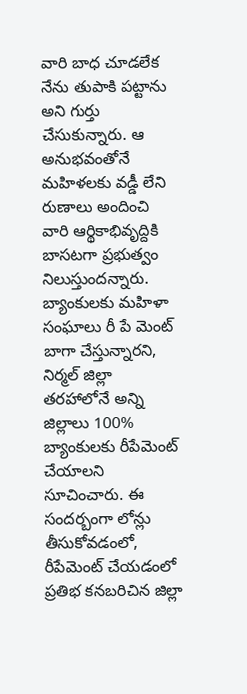వారి బాధ చూడలేక నేను తుపాకి పట్టాను అని గుర్తు చేసుకున్నారు. ఆ అనుభవంతోనే మహిళలకు వడ్డీ లేని రుణాలు అందించి వారి ఆర్థికాభివృద్దికి బాసటగా ప్రభుత్వం నిలుస్తుందన్నారు. బ్యాంకులకు మహిళా సంఘాలు రీ పే మెంట్ బాగా చేస్తున్నారని, నిర్మల్ జిల్లా తరహాలోనే అన్ని జిల్లాలు 100% బ్యాంకులకు రీపేమెంట్ చేయాలని సూచించారు. ఈ సందర్బంగా లోన్లు తీసుకోవడంలో, రీపేమెంట్ చేయడంలో ప్రతిభ కనబరిచిన జిల్లా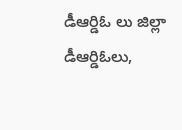డీఆర్డిఓ లు జిల్లా డీఆర్డిఓలు,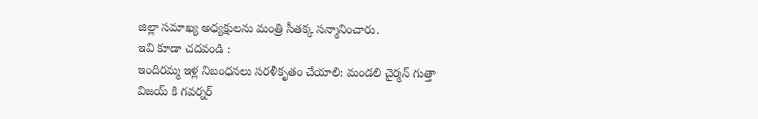జిల్లా సమాఖ్య అధ్యక్షులను మంత్రి సీతక్క సన్మానించారు.
ఇవి కూడా చదవండి :
ఇందిరమ్మ ఇళ్ల నిబంధనలు సరళీకృతం చేయాలి: మండలి చైర్మన్ గుత్తా
విజయ్ కి గవర్నర్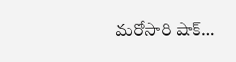మరోసారి షాక్…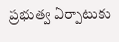ప్రభుత్వ ఏర్పాటుకు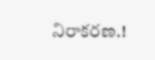నిరాకరణ.!